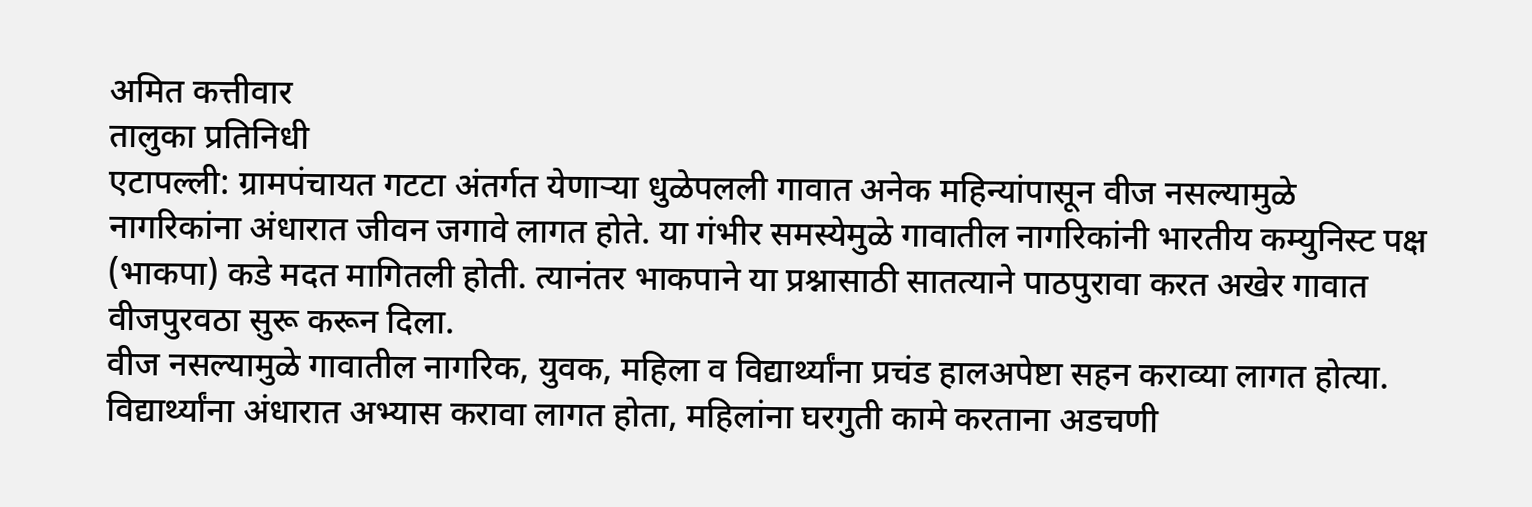अमित कत्तीवार
तालुका प्रतिनिधी
एटापल्ली: ग्रामपंचायत गटटा अंतर्गत येणाऱ्या धुळेपलली गावात अनेक महिन्यांपासून वीज नसल्यामुळे नागरिकांना अंधारात जीवन जगावे लागत होते. या गंभीर समस्येमुळे गावातील नागरिकांनी भारतीय कम्युनिस्ट पक्ष (भाकपा) कडे मदत मागितली होती. त्यानंतर भाकपाने या प्रश्नासाठी सातत्याने पाठपुरावा करत अखेर गावात वीजपुरवठा सुरू करून दिला.
वीज नसल्यामुळे गावातील नागरिक, युवक, महिला व विद्यार्थ्यांना प्रचंड हालअपेष्टा सहन कराव्या लागत होत्या. विद्यार्थ्यांना अंधारात अभ्यास करावा लागत होता, महिलांना घरगुती कामे करताना अडचणी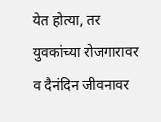येत होत्या, तर युवकांच्या रोजगारावर व दैनंदिन जीवनावर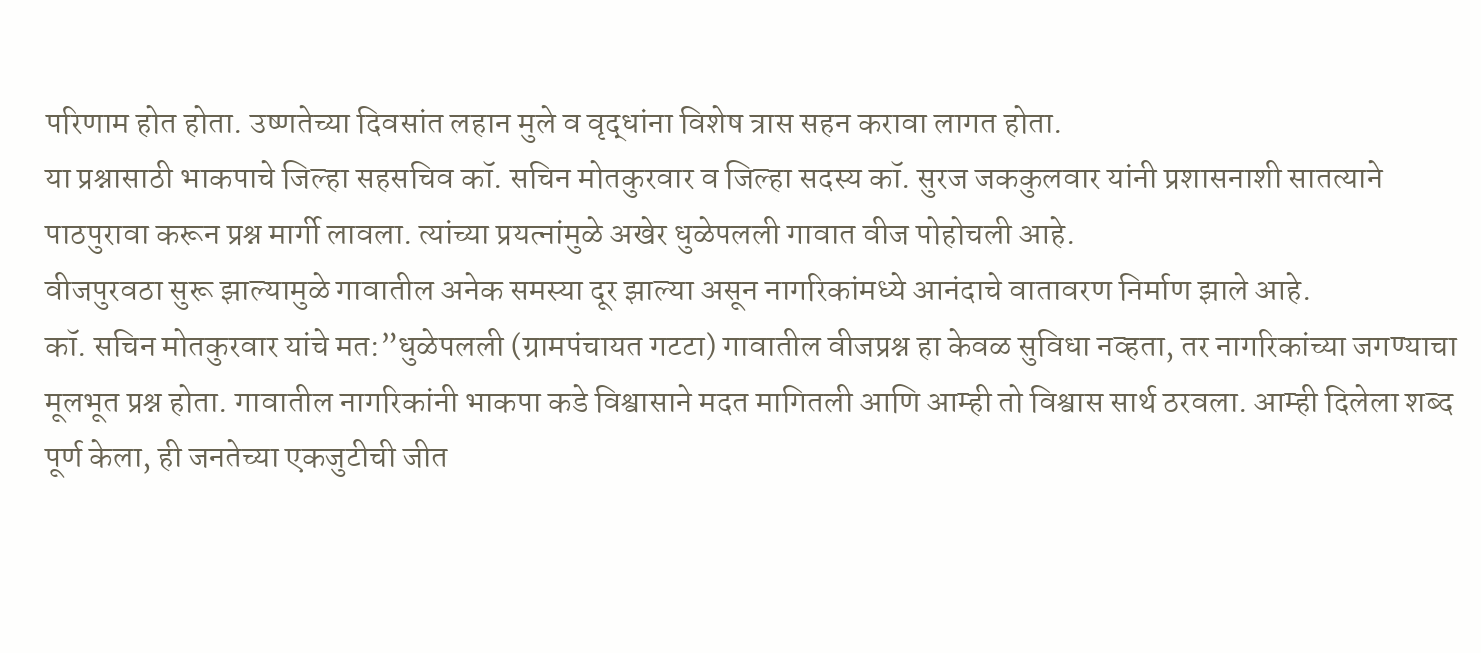परिणाम होत होता. उष्णतेच्या दिवसांत लहान मुले व वृद्धांना विशेष त्रास सहन करावा लागत होता.
या प्रश्नासाठी भाकपाचे जिल्हा सहसचिव कॉ. सचिन मोतकुरवार व जिल्हा सदस्य कॉ. सुरज जककुलवार यांनी प्रशासनाशी सातत्याने पाठपुरावा करून प्रश्न मार्गी लावला. त्यांच्या प्रयत्नांमुळे अखेर धुळेपलली गावात वीज पोहोचली आहे.
वीजपुरवठा सुरू झाल्यामुळे गावातील अनेक समस्या दूर झाल्या असून नागरिकांमध्ये आनंदाचे वातावरण निर्माण झाले आहे.
कॉ. सचिन मोतकुरवार यांचे मत:”धुळेपलली (ग्रामपंचायत गटटा) गावातील वीजप्रश्न हा केवळ सुविधा नव्हता, तर नागरिकांच्या जगण्याचा मूलभूत प्रश्न होता. गावातील नागरिकांनी भाकपा कडे विश्वासाने मदत मागितली आणि आम्ही तो विश्वास सार्थ ठरवला. आम्ही दिलेला शब्द पूर्ण केला, ही जनतेच्या एकजुटीची जीत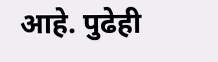आहे. पुढेही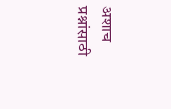अशाच प्रश्नांसाठी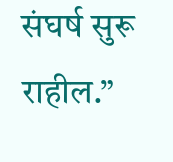संघर्ष सुरू राहील.”